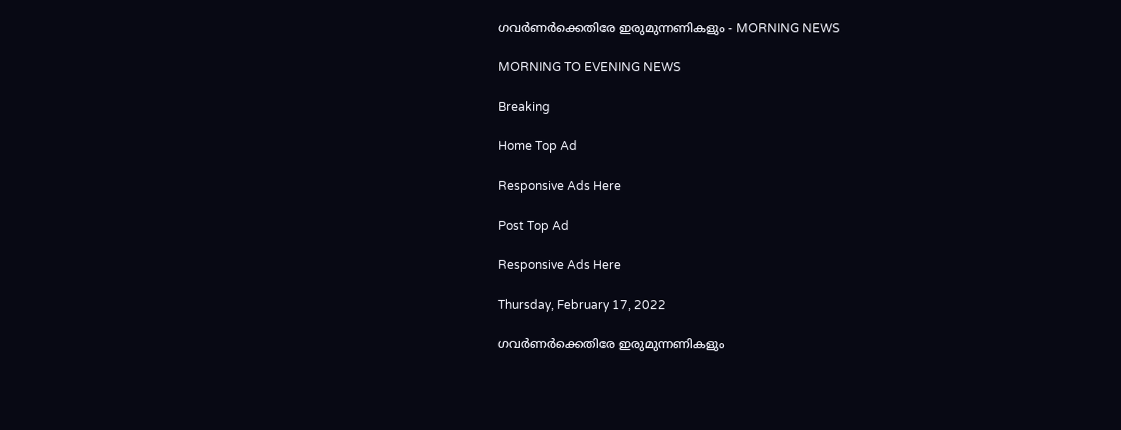ഗവർണർക്കെതിരേ ഇരുമുന്നണികളും - MORNING NEWS

MORNING TO EVENING NEWS

Breaking

Home Top Ad

Responsive Ads Here

Post Top Ad

Responsive Ads Here

Thursday, February 17, 2022

ഗവർണർക്കെതിരേ ഇരുമുന്നണികളും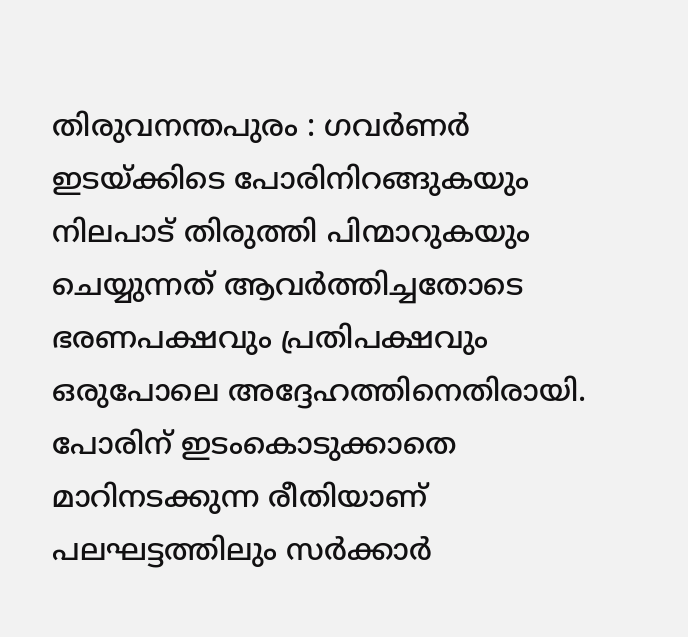തിരുവനന്തപുരം : ഗവർണർ ഇടയ്ക്കിടെ പോരിനിറങ്ങുകയും നിലപാട് തിരുത്തി പിന്മാറുകയും ചെയ്യുന്നത് ആവർത്തിച്ചതോടെ ഭരണപക്ഷവും പ്രതിപക്ഷവും ഒരുപോലെ അദ്ദേഹത്തിനെതിരായി. പോരിന് ഇടംകൊടുക്കാതെ മാറിനടക്കുന്ന രീതിയാണ് പലഘട്ടത്തിലും സർക്കാർ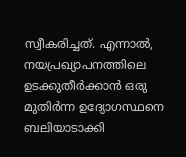സ്വീകരിച്ചത്. എന്നാൽ, നയപ്രഖ്യാപനത്തിലെ ഉടക്കുതീർക്കാൻ ഒരു മുതിർന്ന ഉദ്യോഗസ്ഥനെ ബലിയാടാക്കി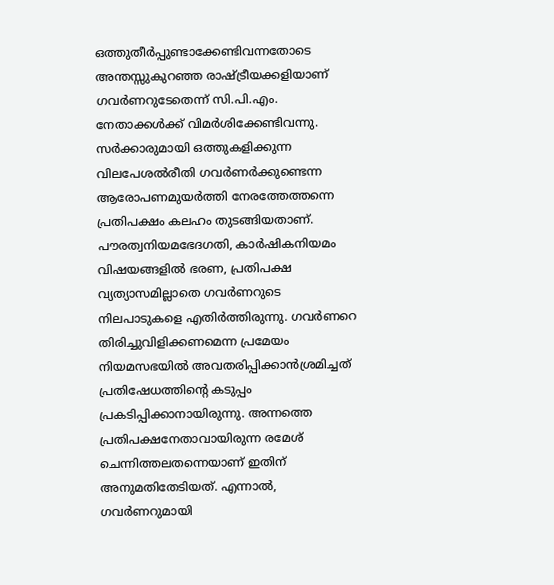ഒത്തുതീർപ്പുണ്ടാക്കേണ്ടിവന്നതോടെ അന്തസ്സുകുറഞ്ഞ രാഷ്ട്രീയക്കളിയാണ് ഗവർണറുടേതെന്ന് സി.പി.എം. നേതാക്കൾക്ക് വിമർശിക്കേണ്ടിവന്നു. സർക്കാരുമായി ഒത്തുകളിക്കുന്ന വിലപേശൽരീതി ഗവർണർക്കുണ്ടെന്ന ആരോപണമുയർത്തി നേരത്തേത്തന്നെ പ്രതിപക്ഷം കലഹം തുടങ്ങിയതാണ്. പൗരത്വനിയമഭേദഗതി, കാർഷികനിയമം വിഷയങ്ങളിൽ ഭരണ, പ്രതിപക്ഷ വ്യത്യാസമില്ലാതെ ഗവർണറുടെ നിലപാടുകളെ എതിർത്തിരുന്നു. ഗവർണറെ തിരിച്ചുവിളിക്കണമെന്ന പ്രമേയം നിയമസഭയിൽ അവതരിപ്പിക്കാൻശ്രമിച്ചത് പ്രതിഷേധത്തിന്റെ കടുപ്പം പ്രകടിപ്പിക്കാനായിരുന്നു. അന്നത്തെ പ്രതിപക്ഷനേതാവായിരുന്ന രമേശ് ചെന്നിത്തലതന്നെയാണ് ഇതിന് അനുമതിതേടിയത്. എന്നാൽ, ഗവർണറുമായി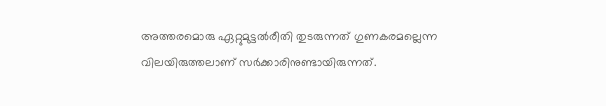അത്തരമൊരു ഏറ്റുമുട്ടൽരീതി തുടരുന്നത് ഗുണകരമല്ലെന്ന വിലയിരുത്തലാണ് സർക്കാരിനുണ്ടായിരുന്നത്.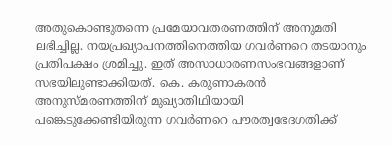അതുകൊണ്ടുതന്നെ പ്രമേയാവതരണത്തിന് അനുമതി ലഭിച്ചില്ല. നയപ്രഖ്യാപനത്തിനെത്തിയ ഗവർണറെ തടയാനും പ്രതിപക്ഷം ശ്രമിച്ചു. ഇത് അസാധാരണസംഭവങ്ങളാണ് സഭയിലുണ്ടാക്കിയത്. കെ. കരുണാകരൻ അനുസ്മരണത്തിന് മുഖ്യാതിഥിയായി പങ്കെടുക്കേണ്ടിയിരുന്ന ഗവർണറെ പൗരത്വഭേദഗതിക്ക്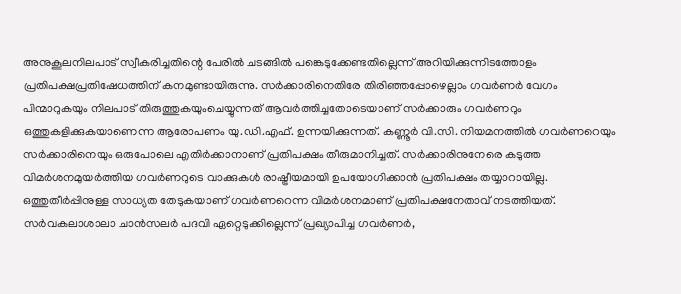അനുകൂലനിലപാട് സ്വീകരിച്ചതിന്റെ പേരിൽ ചടങ്ങിൽ പങ്കെടുക്കേണ്ടതില്ലെന്ന് അറിയിക്കുന്നിടത്തോളം പ്രതിപക്ഷപ്രതിഷേധത്തിന് കനമുണ്ടായിരുന്നു. സർക്കാരിനെതിരേ തിരിഞ്ഞപ്പോഴെല്ലാം ഗവർണർ വേഗം പിന്മാറുകയും നിലപാട് തിരുത്തുകയുംചെയ്യുന്നത് ആവർത്തിച്ചതോടെയാണ് സർക്കാരും ഗവർണറും ഒത്തുകളിക്കുകയാണെന്ന ആരോപണം യു.ഡി.എഫ്. ഉന്നയിക്കുന്നത്. കണ്ണൂർ വി.സി. നിയമനത്തിൽ ഗവർണറെയും സർക്കാരിനെയും ഒരുപോലെ എതിർക്കാനാണ് പ്രതിപക്ഷം തീരുമാനിച്ചത്. സർക്കാരിനുനേരെ കടുത്ത വിമർശനമുയർത്തിയ ഗവർണറുടെ വാക്കുകൾ രാഷ്ട്രീയമായി ഉപയോഗിക്കാൻ പ്രതിപക്ഷം തയ്യാറായില്ല. ഒത്തുതീർപ്പിനുള്ള സാധ്യത തേടുകയാണ് ഗവർണറെന്ന വിമർശനമാണ് പ്രതിപക്ഷനേതാവ് നടത്തിയത്. സർവകലാശാലാ ചാൻസലർ പദവി ഏറ്റെടുക്കില്ലെന്ന് പ്രഖ്യാപിച്ച ഗവർണർ,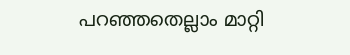പറഞ്ഞതെല്ലാം മാറ്റി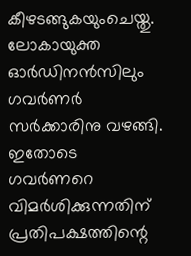കീഴടങ്ങുകയുംചെയ്തു. ലോകായുക്ത ഓർഡിനൻസിലും ഗവർണർ സർക്കാരിനു വഴങ്ങി. ഇതോടെ ഗവർണറെ വിമർശിക്കുന്നതിന് പ്രതിപക്ഷത്തിന്റെ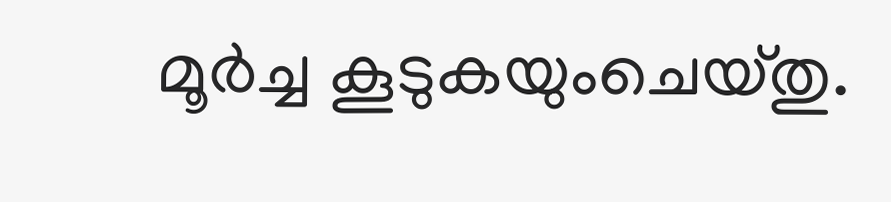മൂർച്ച കൂടുകയുംചെയ്തു.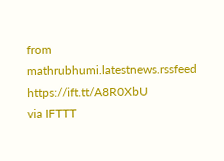from mathrubhumi.latestnews.rssfeed https://ift.tt/A8R0XbU
via IFTTT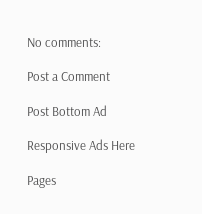No comments:

Post a Comment

Post Bottom Ad

Responsive Ads Here

Pages